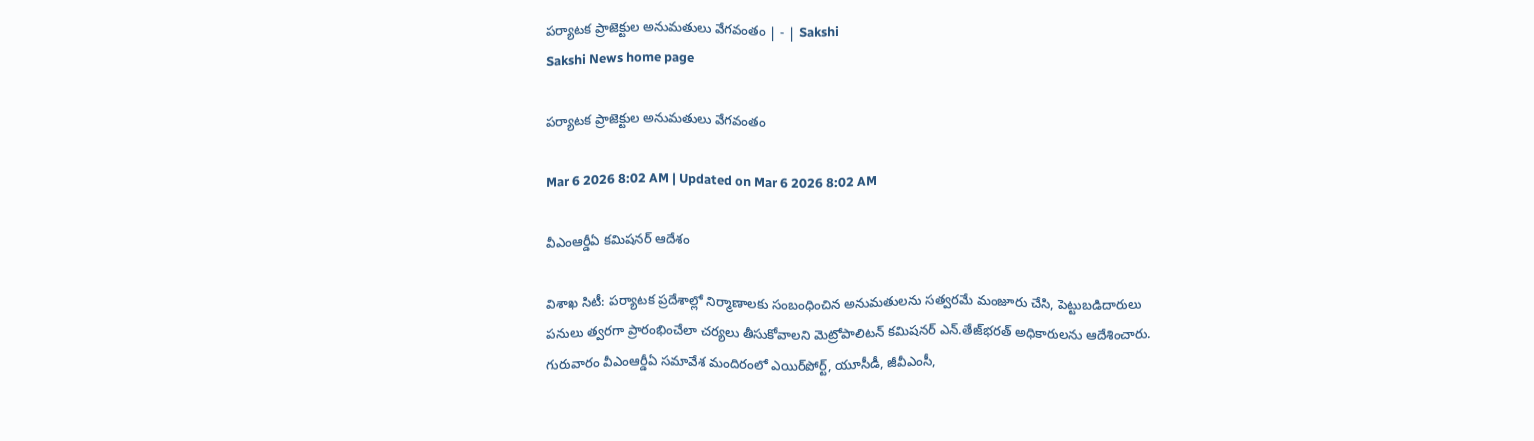పర్యాటక ప్రాజెక్టుల అనుమతులు వేగవంతం | - | Sakshi
Sakshi News home page

పర్యాటక ప్రాజెక్టుల అనుమతులు వేగవంతం

Mar 6 2026 8:02 AM | Updated on Mar 6 2026 8:02 AM

వీఎంఆర్డీఏ కమిషనర్‌ ఆదేశం

విశాఖ సిటీ: పర్యాటక ప్రదేశాల్లో నిర్మాణాలకు సంబంధించిన అనుమతులను సత్వరమే మంజూరు చేసి, పెట్టుబడిదారులు పనులు త్వరగా ప్రారంభించేలా చర్యలు తీసుకోవాలని మెట్రోపాలిటన్‌ కమిషనర్‌ ఎన్‌.తేజ్‌భరత్‌ అధికారులను ఆదేశించారు. గురువారం వీఎంఆర్డీఏ సమావేశ మందిరంలో ఎయిర్‌పోర్ట్‌, యూసీడీ, జీవీఎంసీ,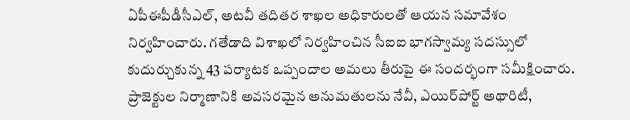ఏపీఈపీడీసీఎల్‌, అటవీ తదితర శాఖల అధికారులతో ఆయన సమావేశం నిర్వహించారు. గతేడాది విశాఖలో నిర్వహించిన సీఐఐ భాగస్వామ్య సదస్సులో కుదుర్చుకున్న 43 పర్యాటక ఒప్పందాల అమలు తీరుపై ఈ సందర్భంగా సమీక్షించారు. ప్రాజెక్టుల నిర్మాణానికి అవసరమైన అనుమతులను నేవీ, ఎయిర్‌పోర్ట్‌ అథారిటీ,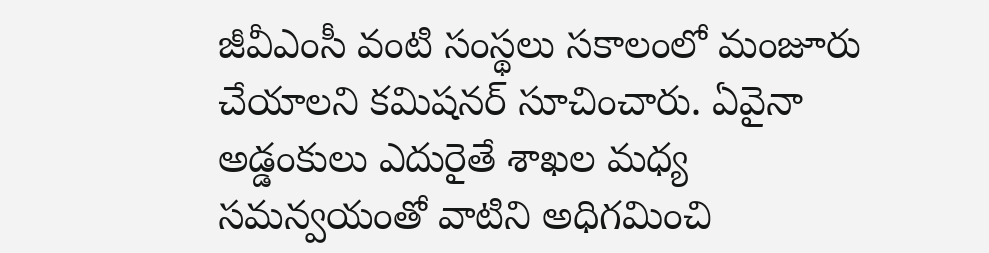జీవీఎంసీ వంటి సంస్థలు సకాలంలో మంజూరు చేయాలని కమిషనర్‌ సూచించారు. ఏవైనా అడ్డంకులు ఎదురైతే శాఖల మధ్య సమన్వయంతో వాటిని అధిగమించి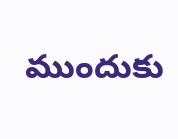ముందుకు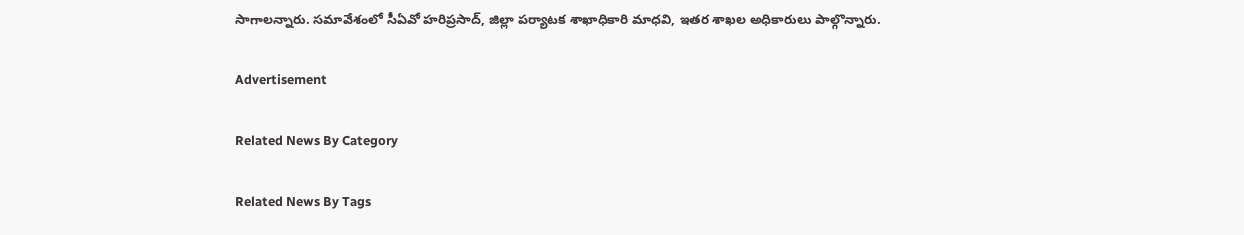సాగాలన్నారు. సమావేశంలో సీఏవో హరిప్రసాద్‌, జిల్లా పర్యాటక శాఖాధికారి మాధవి, ఇతర శాఖల అధికారులు పాల్గొన్నారు.

Advertisement

Related News By Category

Related News By Tags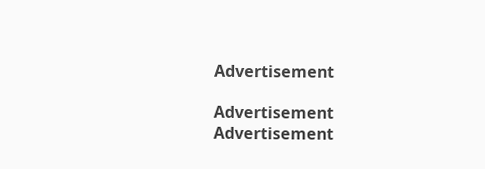Advertisement

Advertisement
Advertisement